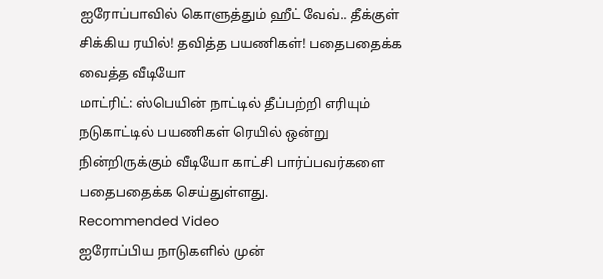ஐரோப்பாவில் கொளுத்தும் ஹீட் வேவ்.. தீக்குள் சிக்கிய ரயில்! தவித்த பயணிகள்! பதைபதைக்க வைத்த வீடியோ
மாட்ரிட்: ஸ்பெயின் நாட்டில் தீப்பற்றி எரியும் நடுகாட்டில் பயணிகள் ரெயில் ஒன்று நின்றிருக்கும் வீடியோ காட்சி பார்ப்பவர்களை பதைபதைக்க செய்துள்ளது.
Recommended Video
ஐரோப்பிய நாடுகளில் முன்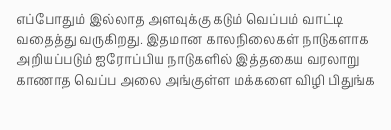எப்போதும் இல்லாத அளவுக்கு கடும் வெப்பம் வாட்டி வதைத்து வருகிறது. இதமான காலநிலைகள் நாடுகளாக அறியப்படும் ஐரோப்பிய நாடுகளில் இத்தகைய வரலாறு காணாத வெப்ப அலை அங்குள்ள மக்களை விழி பிதுங்க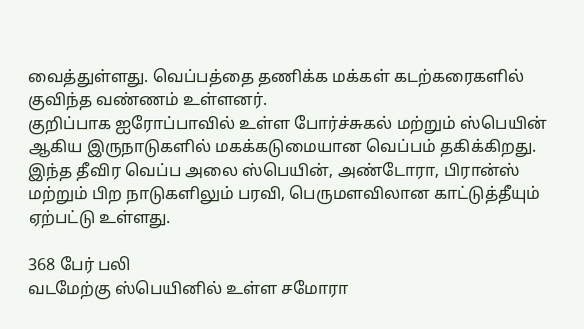வைத்துள்ளது. வெப்பத்தை தணிக்க மக்கள் கடற்கரைகளில் குவிந்த வண்ணம் உள்ளனர்.
குறிப்பாக ஐரோப்பாவில் உள்ள போர்ச்சுகல் மற்றும் ஸ்பெயின் ஆகிய இருநாடுகளில் மகக்கடுமையான வெப்பம் தகிக்கிறது. இந்த தீவிர வெப்ப அலை ஸ்பெயின், அண்டோரா, பிரான்ஸ் மற்றும் பிற நாடுகளிலும் பரவி, பெருமளவிலான காட்டுத்தீயும் ஏற்பட்டு உள்ளது.

368 பேர் பலி
வடமேற்கு ஸ்பெயினில் உள்ள சமோரா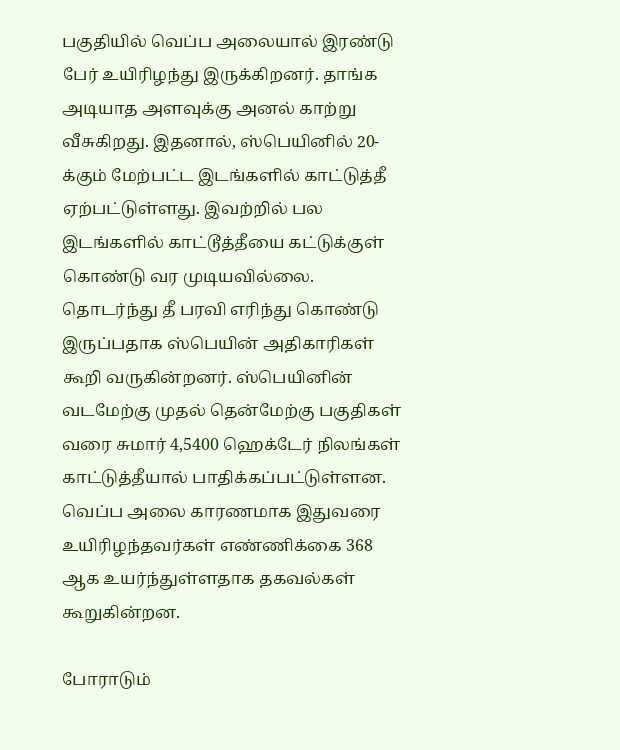பகுதியில் வெப்ப அலையால் இரண்டு பேர் உயிரிழந்து இருக்கிறனர். தாங்க அடியாத அளவுக்கு அனல் காற்று வீசுகிறது. இதனால், ஸ்பெயினில் 20-க்கும் மேற்பட்ட இடங்களில் காட்டுத்தீ ஏற்பட்டுள்ளது. இவற்றில் பல இடங்களில் காட்டூத்தீயை கட்டுக்குள் கொண்டு வர முடியவில்லை. தொடர்ந்து தீ பரவி எரிந்து கொண்டு இருப்பதாக ஸ்பெயின் அதிகாரிகள் கூறி வருகின்றனர். ஸ்பெயினின் வடமேற்கு முதல் தென்மேற்கு பகுதிகள் வரை சுமார் 4,5400 ஹெக்டேர் நிலங்கள் காட்டுத்தீயால் பாதிக்கப்பட்டுள்ளன. வெப்ப அலை காரணமாக இதுவரை உயிரிழந்தவர்கள் எண்ணிக்கை 368 ஆக உயர்ந்துள்ளதாக தகவல்கள் கூறுகின்றன.

போராடும்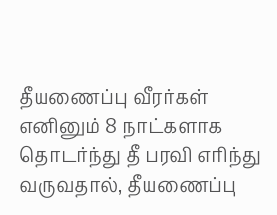தீயணைப்பு வீரர்கள்
எனினும் 8 நாட்களாக தொடர்ந்து தீ பரவி எரிந்து வருவதால், தீயணைப்பு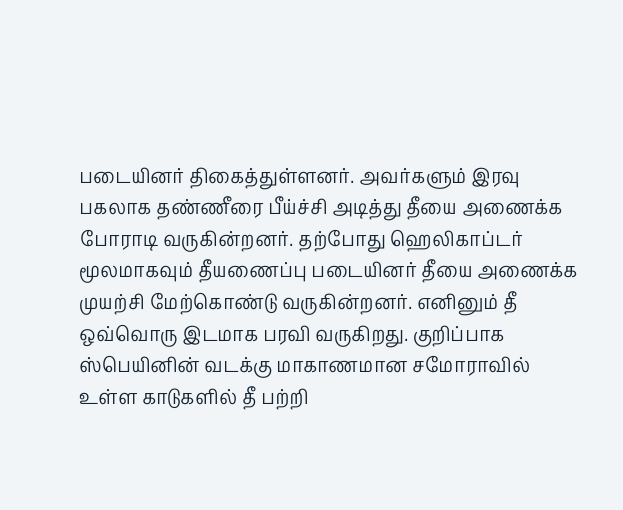படையினர் திகைத்துள்ளனர். அவர்களும் இரவு பகலாக தண்ணீரை பீய்ச்சி அடித்து தீயை அணைக்க போராடி வருகின்றனர். தற்போது ஹெலிகாப்டர் மூலமாகவும் தீயணைப்பு படையினர் தீயை அணைக்க முயற்சி மேற்கொண்டு வருகின்றனர். எனினும் தீ ஒவ்வொரு இடமாக பரவி வருகிறது. குறிப்பாக ஸ்பெயினின் வடக்கு மாகாணமான சமோராவில் உள்ள காடுகளில் தீ பற்றி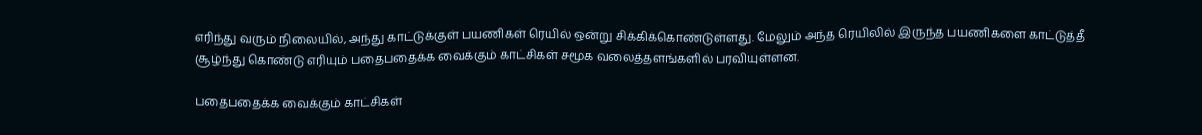எரிந்து வரும் நிலையில், அந்து காட்டுக்குள் பயணிகள் ரெயில் ஒன்று சிக்கிக்கொண்டுள்ளது. மேலும் அந்த ரெயிலில் இருந்த பயணிகளை காட்டுத்தீ சூழ்ந்து கொண்டு எரியும் பதைபதைக்க வைக்கும் காட்சிகள் சமூக வலைத்தளங்களில் பரவியுள்ளன.

பதைபதைக்க வைக்கும் காட்சிகள்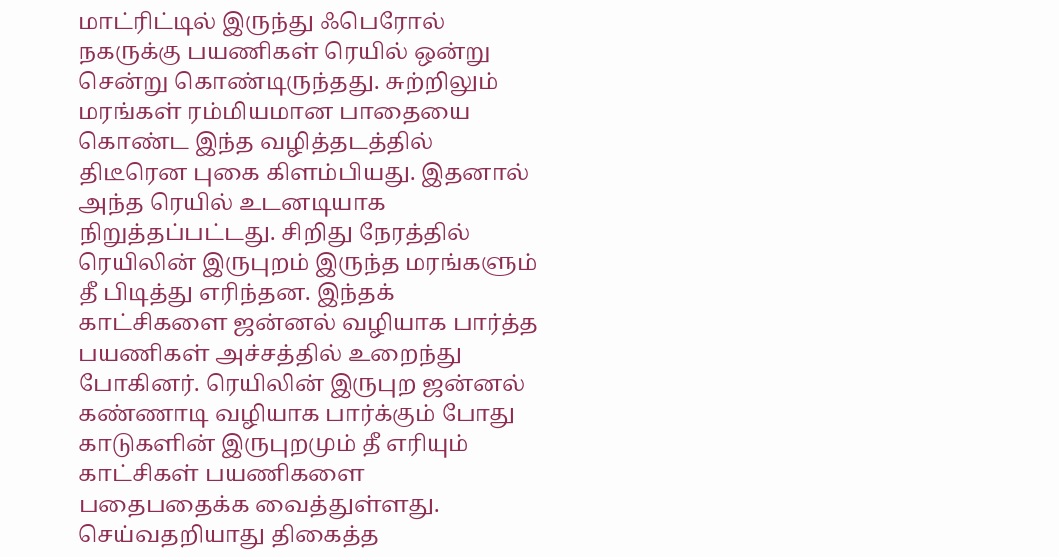மாட்ரிட்டில் இருந்து ஃபெரோல் நகருக்கு பயணிகள் ரெயில் ஒன்று சென்று கொண்டிருந்தது. சுற்றிலும் மரங்கள் ரம்மியமான பாதையை கொண்ட இந்த வழித்தடத்தில் திடீரென புகை கிளம்பியது. இதனால் அந்த ரெயில் உடனடியாக நிறுத்தப்பட்டது. சிறிது நேரத்தில் ரெயிலின் இருபுறம் இருந்த மரங்களும் தீ பிடித்து எரிந்தன. இந்தக் காட்சிகளை ஜன்னல் வழியாக பார்த்த பயணிகள் அச்சத்தில் உறைந்து போகினர். ரெயிலின் இருபுற ஜன்னல் கண்ணாடி வழியாக பார்க்கும் போது காடுகளின் இருபுறமும் தீ எரியும் காட்சிகள் பயணிகளை பதைபதைக்க வைத்துள்ளது. செய்வதறியாது திகைத்த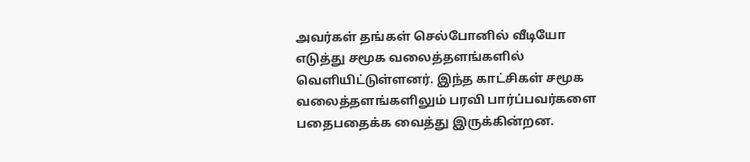அவர்கள் தங்கள் செல்போனில் வீடியோ எடுத்து சமூக வலைத்தளங்களில் வெளியிட்டுள்ளனர். இந்த காட்சிகள் சமூக வலைத்தளங்களிலும் பரவி பார்ப்பவர்களை பதைபதைக்க வைத்து இருக்கின்றன.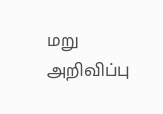மறு அறிவிப்பு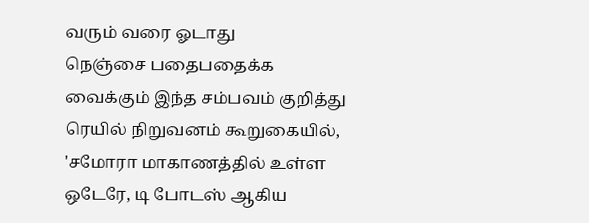வரும் வரை ஓடாது
நெஞ்சை பதைபதைக்க வைக்கும் இந்த சம்பவம் குறித்து ரெயில் நிறுவனம் கூறுகையில், 'சமோரா மாகாணத்தில் உள்ள ஒடேரே, டி போடஸ் ஆகிய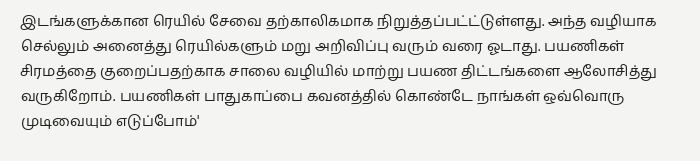இடங்களுக்கான ரெயில் சேவை தற்காலிகமாக நிறுத்தப்பட்ட்டுள்ளது. அந்த வழியாக செல்லும் அனைத்து ரெயில்களும் மறு அறிவிப்பு வரும் வரை ஓடாது. பயணிகள் சிரமத்தை குறைப்பதற்காக சாலை வழியில் மாற்று பயண திட்டங்களை ஆலோசித்து வருகிறோம். பயணிகள் பாதுகாப்பை கவனத்தில் கொண்டே நாங்கள் ஒவ்வொரு முடிவையும் எடுப்போம்'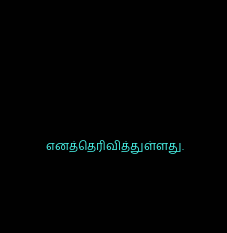எனத்தெரிவித்துள்ளது.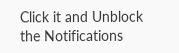Click it and Unblock the Notifications